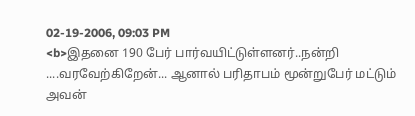02-19-2006, 09:03 PM
<b>இதனை 190 பேர் பார்வயிட்டுள்ளனர்..நன்றி ....வரவேற்கிறேன்... ஆனால் பரிதாபம் மூன்றுபேர் மட்டும் அவன்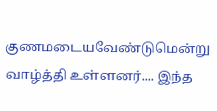குணமடையவேண்டுமென்று வாழ்த்தி உள்ளனர்.... இந்த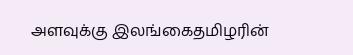அளவுக்கு இலங்கைதமிழரின்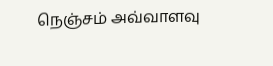நெஞ்சம் அவ்வாளவு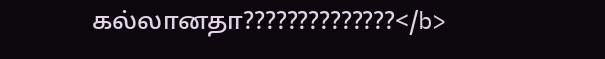கல்லானதா??????????????</b>